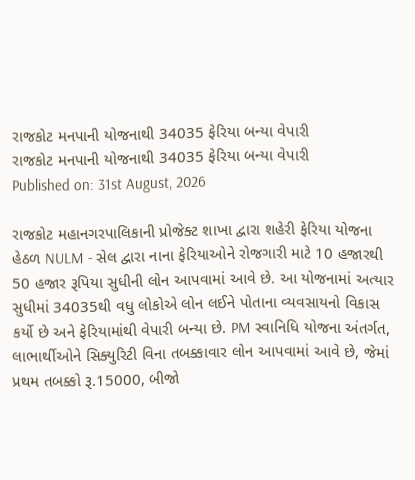રાજકોટ મનપાની યોજનાથી 34035 ફેરિયા બન્યા વેપારી
રાજકોટ મનપાની યોજનાથી 34035 ફેરિયા બન્યા વેપારી
Published on: 31st August, 2026

રાજકોટ મહાનગરપાલિકાની પ્રોજેક્ટ શાખા દ્વારા શહેરી ફેરિયા યોજના હેઠળ NULM - સેલ દ્વારા નાના ફેરિયાઓને રોજગારી માટે 10 હજારથી 50 હજાર રૂપિયા સુધીની લોન આપવામાં આવે છે. આ યોજનામાં અત્યાર સુધીમાં 34035થી વધુ લોકોએ લોન લઈને પોતાના વ્યવસાયનો વિકાસ કર્યો છે અને ફેરિયામાંથી વેપારી બન્યા છે. PM સ્વાનિધિ યોજના અંતર્ગત, લાભાર્થીઓને સિક્યુરિટી વિના તબક્કાવાર લોન આપવામાં આવે છે, જેમાં પ્રથમ તબક્કો રૂ.15000, બીજો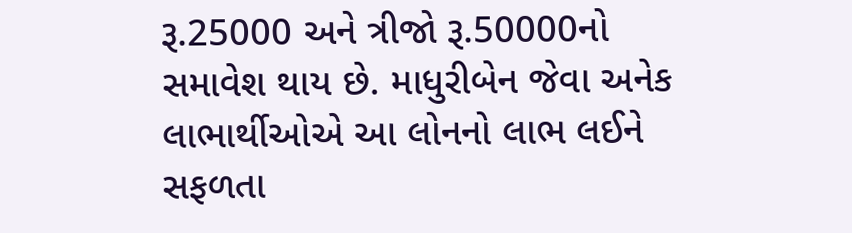રૂ.25000 અને ત્રીજો રૂ.50000નો સમાવેશ થાય છે. માધુરીબેન જેવા અનેક લાભાર્થીઓએ આ લોનનો લાભ લઈને સફળતા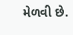મેળવી છે.